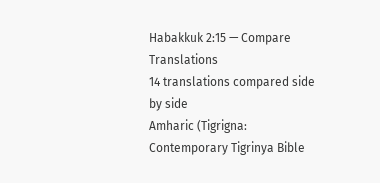Habakkuk 2:15 — Compare Translations
14 translations compared side by side
Amharic (Tigrigna: Contemporary Tigrinya Bible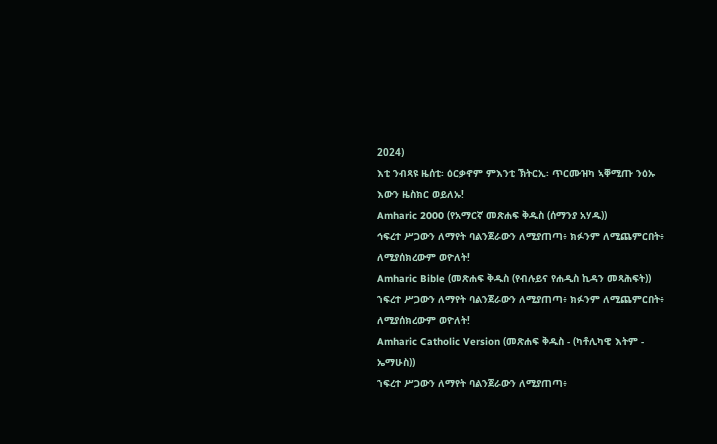2024)
እቲ ንብጻዩ ዜሰቲ፡ ዕርቃኖም ምእንቲ ኽትርኢ፡ ጥርሙዝካ ኣቐሚጡ ንዕኡ እውን ዜስክር ወይለኡ!
Amharic 2000 (የአማርኛ መጽሐፍ ቅዱስ (ሰማንያ አሃዱ))
ኅፍረተ ሥጋውን ለማየት ባልንጀራውን ለሚያጠጣ፥ ክፉንም ለሚጨምርበት፥ ለሚያሰክረውም ወዮለት!
Amharic Bible (መጽሐፍ ቅዱስ (የብሉይና የሐዲስ ኪዳን መጻሕፍት))
ኀፍረተ ሥጋውን ለማየት ባልንጀራውን ለሚያጠጣ፥ ክፉንም ለሚጨምርበት፥ ለሚያሰክረውም ወዮለት!
Amharic Catholic Version (መጽሐፍ ቅዱስ - (ካቶሊካዊ እትም - ኤማሁስ))
ኀፍረተ ሥጋውን ለማየት ባልንጀራውን ለሚያጠጣ፥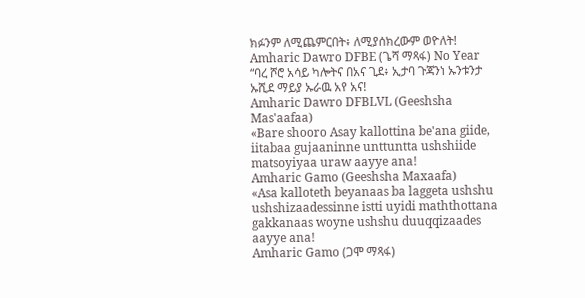ክፉንም ለሚጨምርበት፥ ለሚያሰክረውም ወዮለት!
Amharic Dawro DFBE (ጌሻ ማጻፋ) No Year
“ባረ ሾሮ አሳይ ካሎትና በአና ጊደ፥ ኢታባ ጉጃንነ ኡንቱንታ ኡሺደ ማይያ ኡራዉ አየ አና!
Amharic Dawro DFBLVL (Geeshsha Mas'aafaa)
«Bare shooro Asay kallottina be'ana giide, iitabaa gujaaninne unttuntta ushshiide matsoyiyaa uraw aayye ana!
Amharic Gamo (Geeshsha Maxaafa)
«Asa kalloteth beyanaas ba laggeta ushshu ushshizaadessinne istti uyidi maththottana gakkanaas woyne ushshu duuqqizaades aayye ana!
Amharic Gamo (ጋሞ ማጻፋ)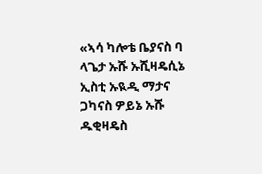«ኣሳ ካሎቴ ቤያናስ ባ ላጌታ ኡሹ ኡሺዛዴሲኔ ኢስቲ ኡዪዲ ማታና ጋካናስ ዎይኔ ኡሹ ዱቂዛዴስ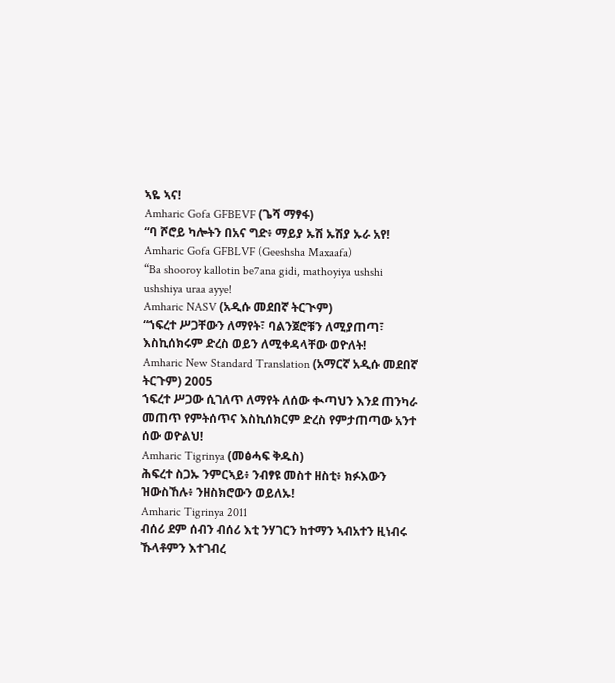ኣዬ ኣና!
Amharic Gofa GFBEVF (ጌሻ ማፃፋ)
“ባ ሾሮይ ካሎትን በአና ግድ፥ ማይያ ኡሽ ኡሽያ ኡራ አየ!
Amharic Gofa GFBLVF (Geeshsha Maxaafa)
“Ba shooroy kallotin be7ana gidi, mathoyiya ushshi ushshiya uraa ayye!
Amharic NASV (አዲሱ መደበኛ ትርጒም)
“ኀፍረተ ሥጋቸውን ለማየት፣ ባልንጀሮቹን ለሚያጠጣ፣ እስኪሰክሩም ድረስ ወይን ለሚቀዳላቸው ወዮለት!
Amharic New Standard Translation (አማርኛ አዲሱ መደበኛ ትርጉም) 2005
ኀፍረተ ሥጋው ሲገለጥ ለማየት ለሰው ቊጣህን እንደ ጠንካራ መጠጥ የምትሰጥና እስኪሰክርም ድረስ የምታጠጣው አንተ ሰው ወዮልህ!
Amharic Tigrinya (መፅሓፍ ቅዱስ)
ሕፍረተ ስጋኡ ንምርኣይ፥ ንብፃዩ መስተ ዘስቲ፥ ክፉእውን ዝውስኸሉ፥ ንዘስክሮውን ወይለኡ!
Amharic Tigrinya 2011
ብሰሪ ደም ሰብን ብሰሪ እቲ ንሃገርን ከተማን ኣብአተን ዚነብሩ ኹላቶምን እተገብረ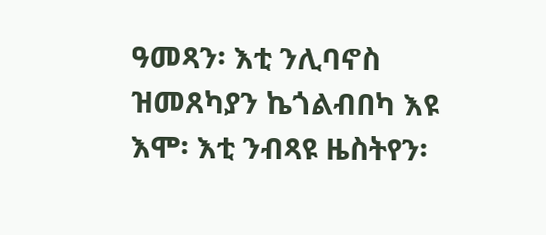ዓመጻን፡ እቲ ንሊባኖስ ዝመጸካያን ኬጎልብበካ እዩ እሞ፡ እቲ ንብጻዩ ዜስትየን፡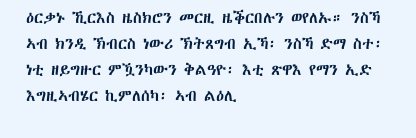ዕርቃኑ ኺርእስ ዜስክሮን መርዚ ዜቕርበሉን ወየለኡ። ንስኻ ኣብ ክንዲ ኽብርስ ነውሪ ኽትጸግብ ኢኻ፡ ንስኻ ድማ ስተ፡ ነቲ ዘይግዙር ምዃንካውን ቅልዓዮ፡ እቲ ጽዋእ የማን ኢድ እግዚኣብሄር ኪምለሰካ፡ ኣብ ልዕሊ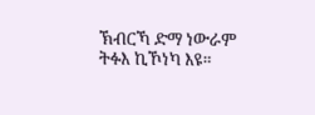ኽብርኻ ድማ ነውራም ትፉእ ኪኾነካ እዩ።